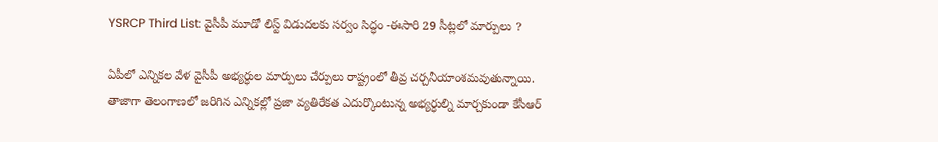YSRCP Third List: వైసీపీ మూడో లిస్ట్ విడుదలకు సర్వం సిద్ధం -ఈసారి 29 సీట్లలో మార్పులు ?

ఏపీలో ఎన్నికల వేళ వైసీపీ అభ్యర్ధుల మార్పులు చేర్పులు రాష్ట్రంలో తీవ్ర చర్చనీయాంశమవుతున్నాయి. తాజాగా తెలంగాణలో జరిగిన ఎన్నికల్లో ప్రజా వ్యతిరేకత ఎదుర్కొంటున్న అభ్యర్ధుల్ని మార్చకుండా కేసీఆర్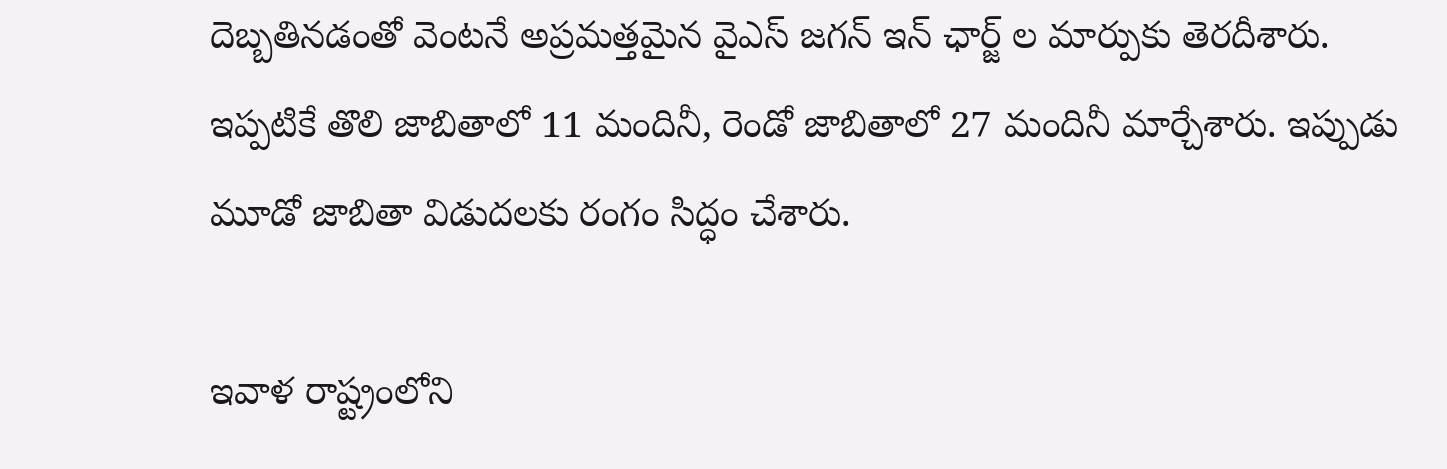దెబ్బతినడంతో వెంటనే అప్రమత్తమైన వైఎస్ జగన్ ఇన్ ఛార్జ్ ల మార్పుకు తెరదీశారు. ఇప్పటికే తొలి జాబితాలో 11 మందినీ, రెండో జాబితాలో 27 మందినీ మార్చేశారు. ఇప్పుడు మూడో జాబితా విడుదలకు రంగం సిద్ధం చేశారు.

ఇవాళ రాష్ట్రంలోని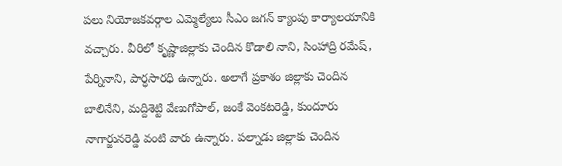పలు నియోజకవర్గాల ఎమ్మెల్యేలు సీఎం జగన్ క్యాంపు కార్యాలయానికి వచ్చారు. వీరిలో కృష్ణాజిల్లాకు చెందిన కొడాలి నాని, సింహాద్రి రమేష్, పేర్నినాని, పార్ధసారధి ఉన్నారు. అలాగే ప్రకాశం జిల్లాకు చెందిన బాలినేని, మద్దిశెట్టి వేణుగోపాల్, జంకే వెంకటరెడ్డి, కుందూరు నాగార్జునరెడ్డి వంటి వారు ఉన్నారు. పల్నాడు జిల్లాకు చెందిన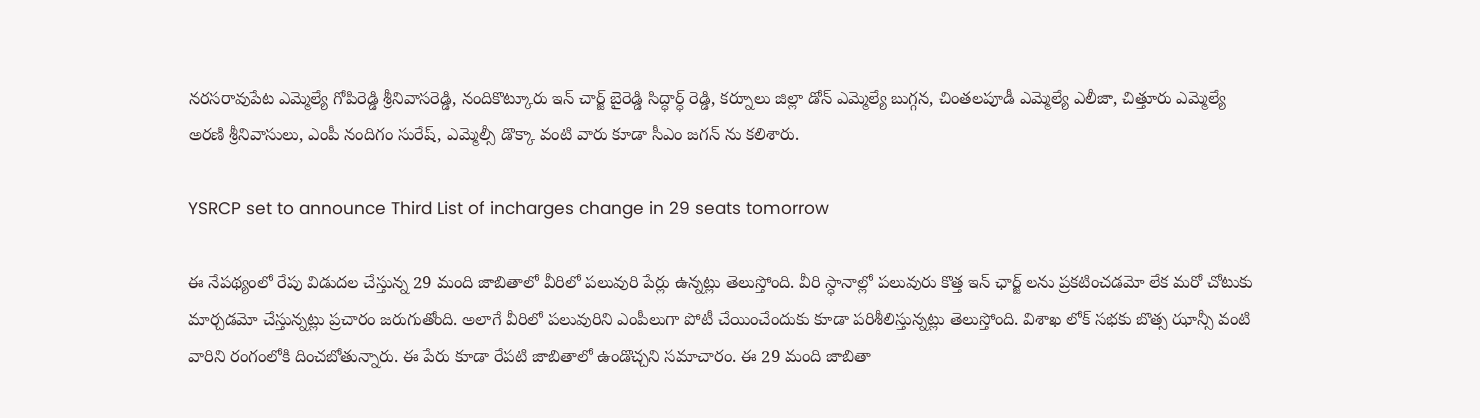నరసరావుపేట ఎమ్మెల్యే గోపిరెడ్డి శ్రీనివాసరెడ్డి, నందికొట్కూరు ఇన్ చార్జ్ బైరెడ్డి సిద్ధార్ధ్ రెడ్డి, కర్నూలు జిల్లా డోన్ ఎమ్మెల్యే బుగ్గన, చింతలపూడీ ఎమ్మెల్యే ఎలీజా, చిత్తూరు ఎమ్మెల్యే అరణి శ్రీనివాసులు, ఎంపీ నందిగం సురేష్, ఎమ్మెల్సీ డొక్కా వంటి వారు కూడా సీఎం జగన్ ను కలిశారు.

YSRCP set to announce Third List of incharges change in 29 seats tomorrow

ఈ నేపథ్యంలో రేపు విడుదల చేస్తున్న 29 మంది జాబితాలో వీరిలో పలువురి పేర్లు ఉన్నట్లు తెలుస్తోంది. వీరి స్ధానాల్లో పలువురు కొత్త ఇన్ ఛార్జ్ లను ప్రకటించడమో లేక మరో చోటుకు మార్చడమో చేస్తున్నట్లు ప్రచారం జరుగుతోంది. అలాగే వీరిలో పలువురిని ఎంపీలుగా పోటీ చేయించేందుకు కూడా పరిశీలిస్తున్నట్లు తెలుస్తోంది. విశాఖ లోక్ సభకు బొత్స ఝాన్సీ వంటి వారిని రంగంలోకి దించబోతున్నారు. ఈ పేరు కూడా రేపటి జాబితాలో ఉండొచ్చని సమాచారం. ఈ 29 మంది జాబితా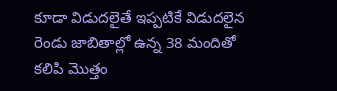కూడా విడుదలైతే ఇప్పటికే విడుదలైన రెండు జాబితాల్లో ఉన్న 38 మందితో కలిపి మొత్తం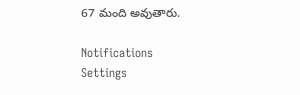67 మంది అవుతారు.

Notifications
Settings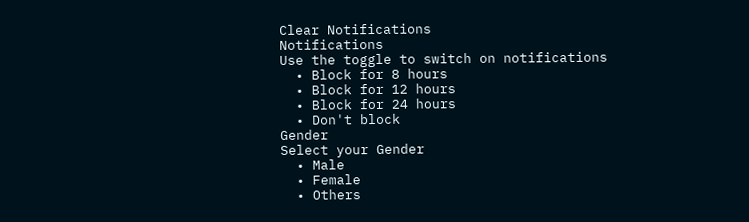Clear Notifications
Notifications
Use the toggle to switch on notifications
  • Block for 8 hours
  • Block for 12 hours
  • Block for 24 hours
  • Don't block
Gender
Select your Gender
  • Male
  • Female
  • Others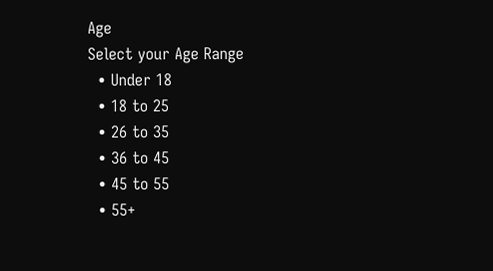Age
Select your Age Range
  • Under 18
  • 18 to 25
  • 26 to 35
  • 36 to 45
  • 45 to 55
  • 55+